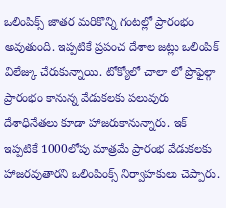ఒలింపిక్స్ జాతర మరికొన్ని గంటల్లో ప్రారంభం అవుతుంది. ఇప్పటికే ప్రపంచ దేశాల జట్లు ఒలింపిక్ విలేజ్కు చేరుకున్నాయి. టోక్యోలో చాలా లో ప్రొఫైల్గా ప్రారంభం కానున్న వేడుకలకు పలువురు దేశాధినేతలు కూడా హాజరుకానున్నారు. ఇక్ ఇప్పటికే 1000లోపు మాత్రమే ప్రారంభ వేడుకలకు హాజరవుతారని ఒలింపింక్స్ నిర్వాహకులు చెప్పారు.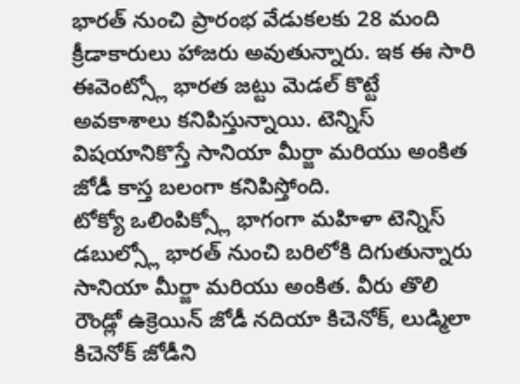భారత్ నుంచి ప్రారంభ వేడుకలకు 28 మంది క్రీడాకారులు హాజరు అవుతున్నారు. ఇక ఈ సారి ఈవెంట్స్లో భారత జట్టు మెడల్ కొట్టే అవకాశాలు కనిపిస్తున్నాయి. టెన్నిస్ విషయానికొస్తే సానియా మీర్జా మరియు అంకిత జోడీ కాస్త బలంగా కనిపిస్తోంది.
టోక్యో ఒలింపిక్స్లో భాగంగా మహిళా టెన్నిస్ డబుల్స్లో భారత్ నుంచి బరిలోకి దిగుతున్నారు సానియా మీర్జా మరియు అంకిత. వీరు తొలి రౌండ్లో ఉక్రెయిన్ జోడీ నదియా కిచెనోక్, లుడ్మిలా కిచెనోక్ జోడీని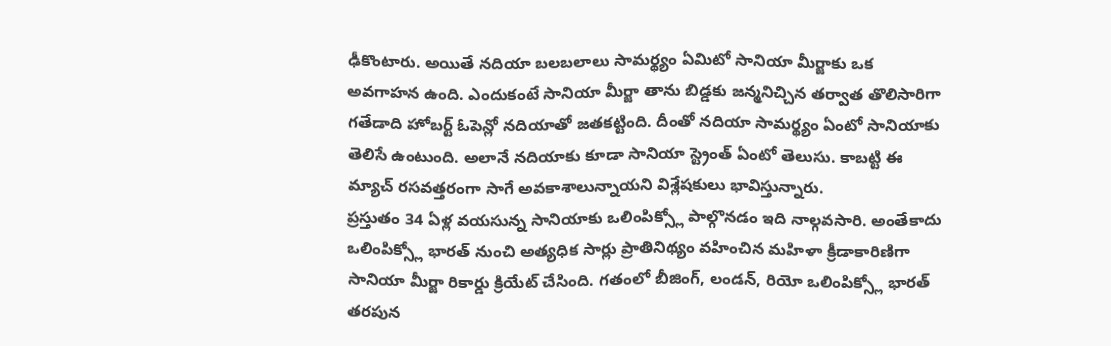ఢీకొంటారు. అయితే నదియా బలబలాలు సామర్థ్యం ఏమిటో సానియా మీర్జాకు ఒక అవగాహన ఉంది. ఎందుకంటే సానియా మీర్జా తాను బిడ్డకు జన్మనిచ్చిన తర్వాత తొలిసారిగా గతేడాది హోబర్ట్ ఓపెన్లో నదియాతో జతకట్టింది. దీంతో నదియా సామర్థ్యం ఏంటో సానియాకు తెలిసే ఉంటుంది. అలానే నదియాకు కూడా సానియా స్ట్రెంత్ ఏంటో తెలుసు. కాబట్టి ఈ మ్యాచ్ రసవత్తరంగా సాగే అవకాశాలున్నాయని విశ్లేషకులు భావిస్తున్నారు.
ప్రస్తుతం 34 ఏళ్ల వయసున్న సానియాకు ఒలింపిక్స్లో పాల్గొనడం ఇది నాల్గవసారి. అంతేకాదు ఒలింపిక్స్లో భారత్ నుంచి అత్యధిక సార్లు ప్రాతినిథ్యం వహించిన మహిళా క్రీడాకారిణిగా సానియా మీర్జా రికార్డు క్రియేట్ చేసింది. గతంలో బీజింగ్, లండన్, రియో ఒలింపిక్స్లో భారత్ తరపున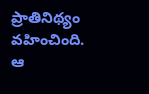ప్రాతినిథ్యం వహించింది. ఆ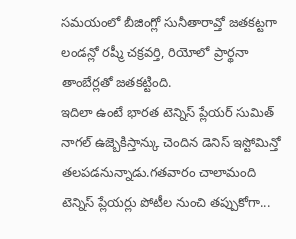సమయంలో బీజింగ్లో సునీతారావ్తో జతకట్టగా లండన్లో రష్మీ చక్రవర్తి, రియోలో ప్రార్థనా తాంబేర్లతో జతకట్టింది.
ఇదిలా ఉంటే భారత టెన్నిస్ ప్లేయర్ సుమిత్ నాగల్ ఉజ్బెకిస్తాన్కు చెందిన డెనిస్ ఇస్టోమిన్తో తలపడనున్నాడు.గతవారం చాలామంది టెన్నిస్ ప్లేయర్లు పోటీల నుంచి తప్పుకోగా...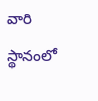వారి స్థానంలో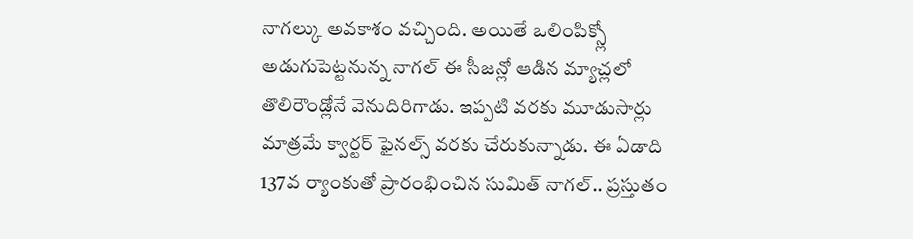నాగల్కు అవకాశం వచ్చింది. అయితే ఒలింపిక్స్లో అడుగుపెట్టనున్న నాగల్ ఈ సీజన్లో ఆడిన మ్యాచ్లలో తొలిరౌండ్లోనే వెనుదిరిగాడు. ఇప్పటి వరకు మూడుసార్లు మాత్రమే క్వార్టర్ ఫైనల్స్ వరకు చేరుకున్నాడు. ఈ ఏడాది 137వ ర్యాంకుతో ప్రారంభించిన సుమిత్ నాగల్.. ప్రస్తుతం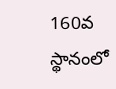160వ స్థానంలో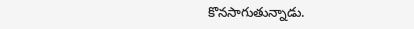కొనసాగుతున్నాడు.